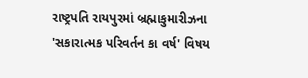રાષ્ટ્રપતિ રાયપુરમાં બ્રહ્માકુમારીઝના 'સકારાત્મક પરિવર્તન કા વર્ષ' વિષય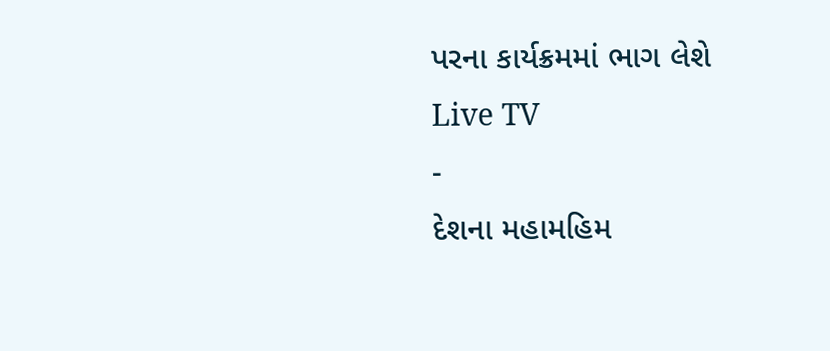પરના કાર્યક્રમમાં ભાગ લેશે
Live TV
-
દેશના મહામહિમ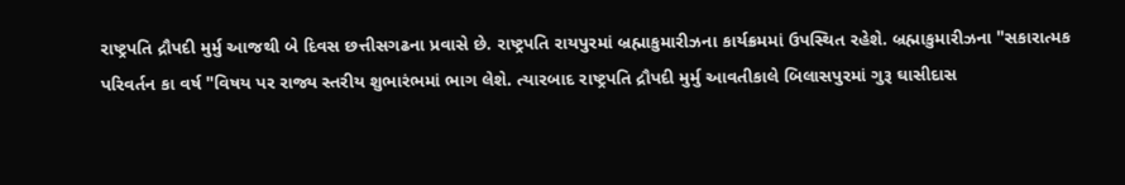રાષ્ટ્રપતિ દ્રૌપદી મુર્મુ આજથી બે દિવસ છત્તીસગઢના પ્રવાસે છે. રાષ્ટ્રપતિ રાયપુરમાં બ્રહ્માકુમારીઝના કાર્યક્રમમાં ઉપસ્થિત રહેશે. બ્રહ્માકુમારીઝના "સકારાત્મક પરિવર્તન કા વર્ષ "વિષય પર રાજ્ય સ્તરીય શુભારંભમાં ભાગ લેશે. ત્યારબાદ રાષ્ટ્રપતિ દ્રૌપદી મુર્મુ આવતીકાલે બિલાસપુરમાં ગુરૂ ઘાસીદાસ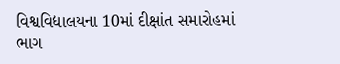વિશ્વવિદ્યાલયના 10માં દીક્ષાંત સમારોહમાં ભાગ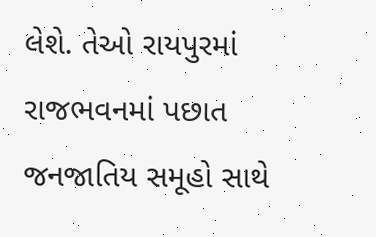લેશે. તેઓ રાયપુરમાં રાજભવનમાં પછાત જનજાતિય સમૂહો સાથે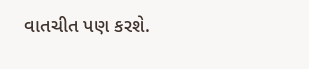વાતચીત પણ કરશે.